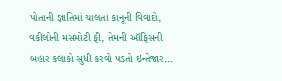પોતાની જ્ઞાતિમાં ચાલતા કાનૂની વિવાદો, વકીલોની મસમોટી ફી, તેમની ઑફિસની બહાર કલાકો સુધી કરવો પડતો ઇન્તેજાર...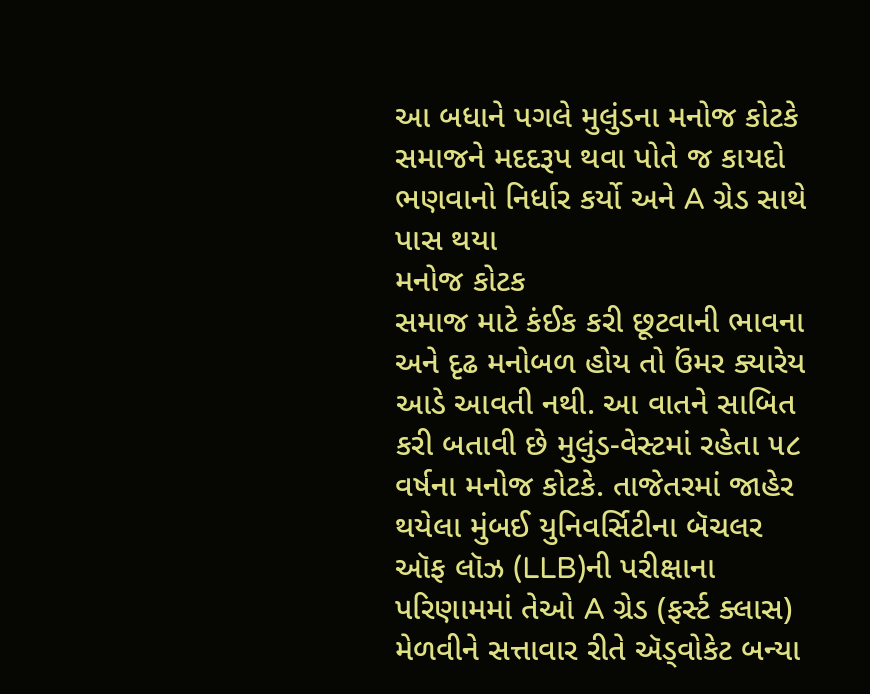આ બધાને પગલે મુલુંડના મનોજ કોટકે સમાજને મદદરૂપ થવા પોતે જ કાયદો ભણવાનો નિર્ધાર કર્યો અને A ગ્રેડ સાથે પાસ થયા
મનોજ કોટક
સમાજ માટે કંઈક કરી છૂટવાની ભાવના અને દૃઢ મનોબળ હોય તો ઉંમર ક્યારેય આડે આવતી નથી. આ વાતને સાબિત કરી બતાવી છે મુલુંડ-વેસ્ટમાં રહેતા ૫૮ વર્ષના મનોજ કોટકે. તાજેતરમાં જાહેર થયેલા મુંબઈ યુનિવર્સિટીના બૅચલર ઑફ લૉઝ (LLB)ની પરીક્ષાના પરિણામમાં તેઓ A ગ્રેડ (ફર્સ્ટ ક્લાસ) મેળવીને સત્તાવાર રીતે ઍડ્વોકેટ બન્યા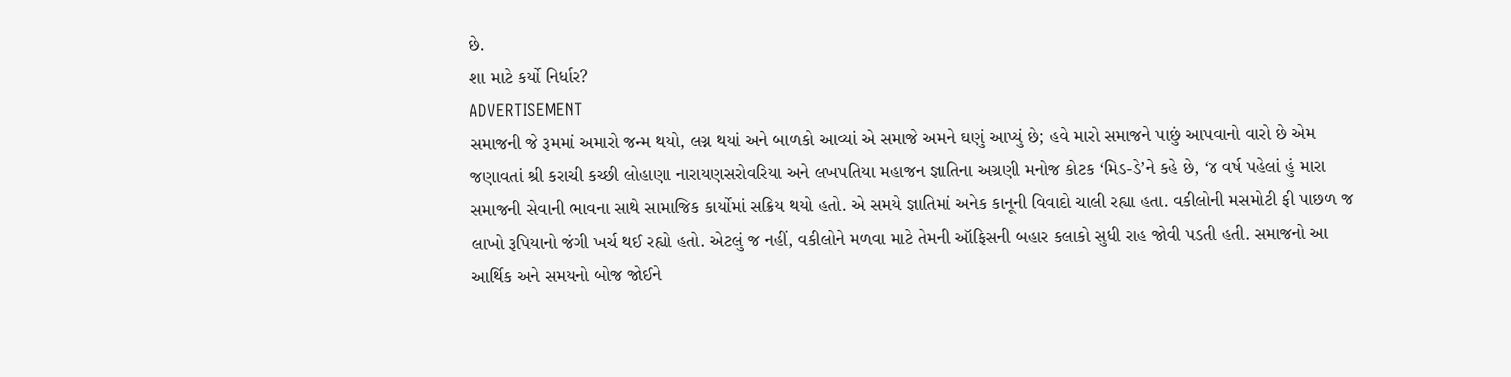છે.
શા માટે કર્યો નિર્ધાર?
ADVERTISEMENT
સમાજની જે રૂમમાં અમારો જન્મ થયો, લગ્ન થયાં અને બાળકો આવ્યાં એ સમાજે અમને ઘણું આપ્યું છે; હવે મારો સમાજને પાછું આપવાનો વારો છે એમ જણાવતાં શ્રી કરાચી કચ્છી લોહાણા નારાયણસરોવરિયા અને લખપતિયા મહાજન જ્ઞાતિના અગ્રણી મનોજ કોટક ‘મિડ-ડે’ને કહે છે, ‘૪ વર્ષ પહેલાં હું મારા સમાજની સેવાની ભાવના સાથે સામાજિક કાર્યોમાં સક્રિય થયો હતો. એ સમયે જ્ઞાતિમાં અનેક કાનૂની વિવાદો ચાલી રહ્યા હતા. વકીલોની મસમોટી ફી પાછળ જ લાખો રૂપિયાનો જંગી ખર્ચ થઈ રહ્યો હતો. એટલું જ નહીં, વકીલોને મળવા માટે તેમની ઑફિસની બહાર કલાકો સુધી રાહ જોવી પડતી હતી. સમાજનો આ આર્થિક અને સમયનો બોજ જોઈને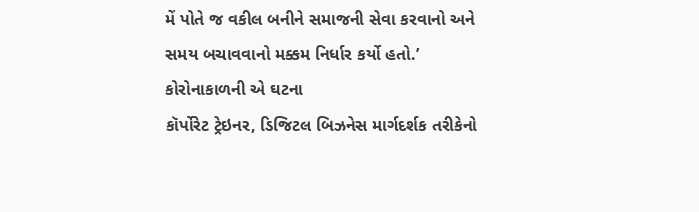મેં પોતે જ વકીલ બનીને સમાજની સેવા કરવાનો અને સમય બચાવવાનો મક્કમ નિર્ધાર કર્યો હતો.’
કોરોનાકાળની એ ઘટના
કૉર્પોરેટ ટ્રેઇનર, ડિજિટલ બિઝનેસ માર્ગદર્શક તરીકેનો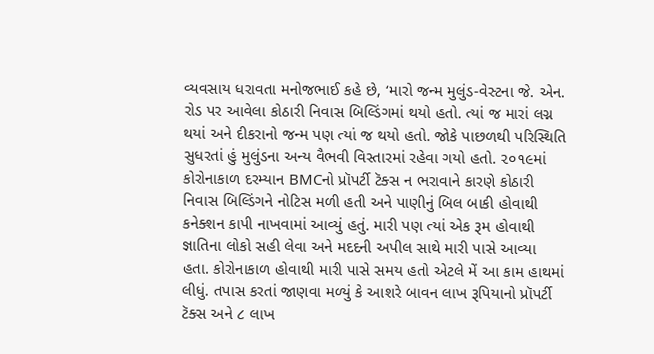વ્યવસાય ધરાવતા મનોજભાઈ કહે છે, ‘મારો જન્મ મુલુંડ-વેસ્ટના જે. એન. રોડ પર આવેલા કોઠારી નિવાસ બિલ્ડિંગમાં થયો હતો. ત્યાં જ મારાં લગ્ન થયાં અને દીકરાનો જન્મ પણ ત્યાં જ થયો હતો. જોકે પાછળથી પરિસ્થિતિ સુધરતાં હું મુલુંડના અન્ય વૈભવી વિસ્તારમાં રહેવા ગયો હતો. ૨૦૧૯માં કોરોનાકાળ દરમ્યાન BMCનો પ્રૉપર્ટી ટૅક્સ ન ભરાવાને કારણે કોઠારી નિવાસ બિલ્ડિંગને નોટિસ મળી હતી અને પાણીનું બિલ બાકી હોવાથી કનેક્શન કાપી નાખવામાં આવ્યું હતું. મારી પણ ત્યાં એક રૂમ હોવાથી જ્ઞાતિના લોકો સહી લેવા અને મદદની અપીલ સાથે મારી પાસે આવ્યા હતા. કોરોનાકાળ હોવાથી મારી પાસે સમય હતો એટલે મેં આ કામ હાથમાં લીધું. તપાસ કરતાં જાણવા મળ્યું કે આશરે બાવન લાખ રૂપિયાનો પ્રૉપર્ટી ટૅક્સ અને ૮ લાખ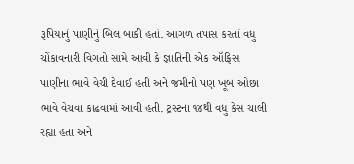રૂપિયાનું પાણીનું બિલ બાકી હતાં. આગળ તપાસ કરતાં વધુ ચોંકાવનારી વિગતો સામે આવી કે જ્ઞાતિની એક ઑફિસ પાણીના ભાવે વેચી દેવાઈ હતી અને જમીનો પણ ખૂબ ઓછા ભાવે વેચવા કાઢવામાં આવી હતી. ટ્રસ્ટના ૧૪થી વધુ કેસ ચાલી રહ્યા હતા અને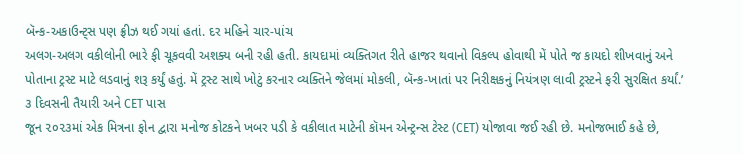બૅન્ક-અકાઉન્ટ્સ પણ ફ્રીઝ થઈ ગયાં હતાં. દર મહિને ચાર-પાંચ
અલગ-અલગ વકીલોની ભારે ફી ચૂકવવી અશક્ય બની રહી હતી. કાયદામાં વ્યક્તિગત રીતે હાજર થવાનો વિકલ્પ હોવાથી મેં પોતે જ કાયદો શીખવાનું અને પોતાના ટ્રસ્ટ માટે લડવાનું શરૂ કર્યું હતું. મેં ટ્રસ્ટ સાથે ખોટું કરનાર વ્યક્તિને જેલમાં મોકલી, બૅન્ક-ખાતાં પર નિરીક્ષકનું નિયંત્રણ લાવી ટ્રસ્ટને ફરી સુરક્ષિત કર્યાં.’
૩ દિવસની તૈયારી અને CET પાસ
જૂન ૨૦૨૩માં એક મિત્રના ફોન દ્વારા મનોજ કોટકને ખબર પડી કે વકીલાત માટેની કૉમન એન્ટ્રન્સ ટેસ્ટ (CET) યોજાવા જઈ રહી છે. મનોજભાઈ કહે છે,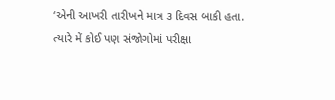‘એની આખરી તારીખને માત્ર ૩ દિવસ બાકી હતા. ત્યારે મેં કોઈ પણ સંજોગોમાં પરીક્ષા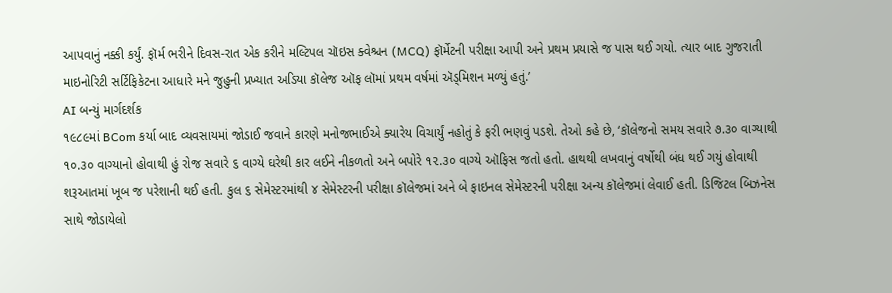આપવાનું નક્કી કર્યું. ફૉર્મ ભરીને દિવસ-રાત એક કરીને મલ્ટિપલ ચૉઇસ ક્વેશ્ચન (MCQ) ફૉર્મેટની પરીક્ષા આપી અને પ્રથમ પ્રયાસે જ પાસ થઈ ગયો. ત્યાર બાદ ગુજરાતી માઇનોરિટી સર્ટિફિકેટના આધારે મને જુહુની પ્રખ્યાત અડિયા કૉલેજ ઑફ લૉમાં પ્રથમ વર્ષમાં ઍડ્મિશન મળ્યું હતું.’
AI બન્યું માર્ગદર્શક
૧૯૮૯માં BCom કર્યા બાદ વ્યવસાયમાં જોડાઈ જવાને કારણે મનોજભાઈએ ક્યારેય વિચાર્યું નહોતું કે ફરી ભણવું પડશે. તેઓ કહે છે, ‘કૉલેજનો સમય સવારે ૭.૩૦ વાગ્યાથી ૧૦.૩૦ વાગ્યાનો હોવાથી હું રોજ સવારે ૬ વાગ્યે ઘરેથી કાર લઈને નીકળતો અને બપોરે ૧૨.૩૦ વાગ્યે ઑફિસ જતો હતો. હાથથી લખવાનું વર્ષોથી બંધ થઈ ગયું હોવાથી શરૂઆતમાં ખૂબ જ પરેશાની થઈ હતી. કુલ ૬ સેમેસ્ટરમાંથી ૪ સેમેસ્ટરની પરીક્ષા કૉલેજમાં અને બે ફાઇનલ સેમેસ્ટરની પરીક્ષા અન્ય કૉલેજમાં લેવાઈ હતી. ડિજિટલ બિઝનેસ સાથે જોડાયેલો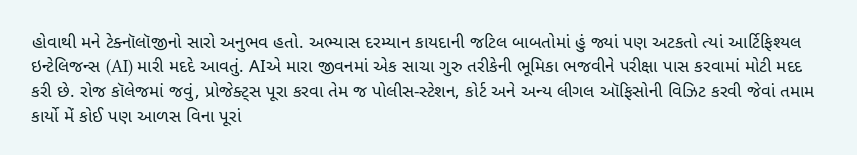હોવાથી મને ટેક્નૉલૉજીનો સારો અનુભવ હતો. અભ્યાસ દરમ્યાન કાયદાની જટિલ બાબતોમાં હું જ્યાં પણ અટકતો ત્યાં આર્ટિફિશ્યલ ઇન્ટેલિજન્સ (AI) મારી મદદે આવતું. AIએ મારા જીવનમાં એક સાચા ગુરુ તરીકેની ભૂમિકા ભજવીને પરીક્ષા પાસ કરવામાં મોટી મદદ કરી છે. રોજ કૉલેજમાં જવું, પ્રોજેક્ટ્સ પૂરા કરવા તેમ જ પોલીસ-સ્ટેશન, કોર્ટ અને અન્ય લીગલ ઑફિસોની વિઝિટ કરવી જેવાં તમામ કાર્યો મેં કોઈ પણ આળસ વિના પૂરાં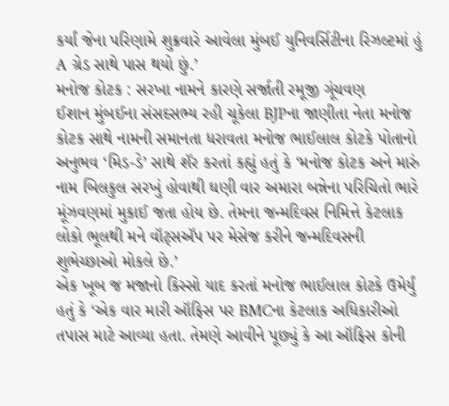કર્યાં જેના પરિણામે શુક્રવારે આવેલા મુંબઈ યુનિવર્સિટીના રિઝલ્ટમાં હું A ગ્રેડ સાથે પાસ થયો છું.’
મનોજ કોટક : સરખા નામને કારણે સર્જાતી રમૂજી ગૂંચવણ
ઈશાન મુંબઈના સંસદસભ્ય રહી ચૂકેલા BJPના જાણીતા નેતા મનોજ કોટક સાથે નામની સમાનતા ધરાવતા મનોજ ભાઈલાલ કોટકે પોતાનો અનુભવ ‘મિડ-ડે’ સાથે શૅર કરતાં કહ્યું હતું કે ‘મનોજ કોટક અને મારું નામ બિલકુલ સરખું હોવાથી ઘણી વાર અમારા બન્નેના પરિચિતો ભારે મૂંઝવણમાં મુકાઈ જતા હોય છે. તેમના જન્મદિવસ નિમિત્તે કેટલાક લોકો ભૂલથી મને વૉટ્સઍપ પર મેસેજ કરીને જન્મદિવસની શુભેચ્છાઓ મોકલે છે.’
એક ખૂબ જ મજાનો કિસ્સો યાદ કરતાં મનોજ ભાઈલાલ કોટકે ઉમેર્યું હતું કે ‘એક વાર મારી ઑફિસ પર BMCના કેટલાક અધિકારીઓ તપાસ માટે આવ્યા હતા. તેમણે આવીને પૂછ્યું કે આ ઑફિસ કોની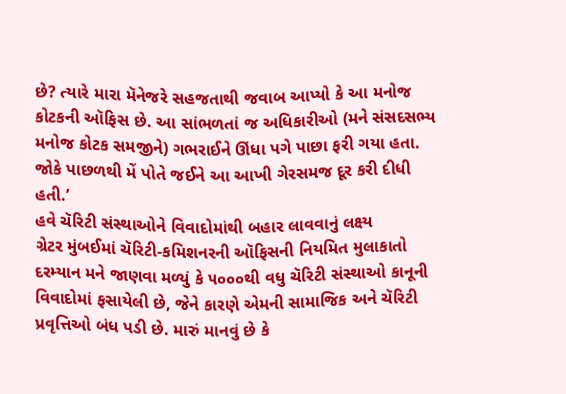છે? ત્યારે મારા મૅનેજરે સહજતાથી જવાબ આપ્યો કે આ મનોજ કોટકની ઑફિસ છે. આ સાંભળતાં જ અધિકારીઓ (મને સંસદસભ્ય મનોજ કોટક સમજીને) ગભરાઈને ઊંધા પગે પાછા ફરી ગયા હતા. જોકે પાછળથી મેં પોતે જઈને આ આખી ગેરસમજ દૂર કરી દીધી હતી.’
હવે ચૅરિટી સંસ્થાઓને વિવાદોમાંથી બહાર લાવવાનું લક્ષ્ય
ગ્રેટર મુંબઈમાં ચૅરિટી-કમિશનરની ઑફિસની નિયમિત મુલાકાતો દરમ્યાન મને જાણવા મળ્યું કે ૫૦૦૦થી વધુ ચૅરિટી સંસ્થાઓ કાનૂની વિવાદોમાં ફસાયેલી છે, જેને કારણે એમની સામાજિક અને ચૅરિટી પ્રવૃત્તિઓ બંધ પડી છે. મારું માનવું છે કે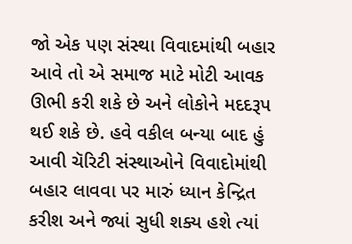જો એક પણ સંસ્થા વિવાદમાંથી બહાર આવે તો એ સમાજ માટે મોટી આવક ઊભી કરી શકે છે અને લોકોને મદદરૂપ થઈ શકે છે. હવે વકીલ બન્યા બાદ હું આવી ચૅરિટી સંસ્થાઓને વિવાદોમાંથી બહાર લાવવા પર મારું ધ્યાન કેન્દ્રિત કરીશ અને જ્યાં સુધી શક્ય હશે ત્યાં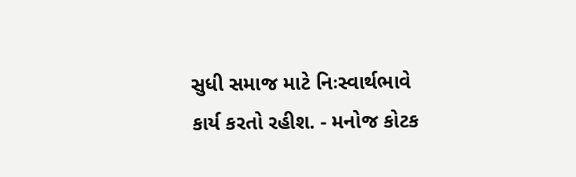સુધી સમાજ માટે નિઃસ્વાર્થભાવે કાર્ય કરતો રહીશ. - મનોજ કોટક